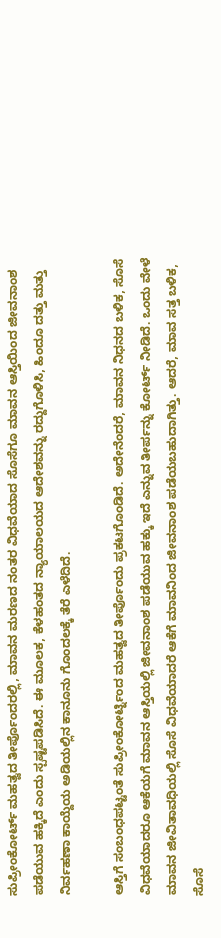ಸುಪ್ರೀಂಕೋರ್ಟ್ ಮಹತ್ವದ ತೀರ್ಪೊಂದರಲ್ಲಿ, ಮಾವನ ಮರಣದ ನಂತರ ವಿಧವೆಯಾದ ಸೊಸೆಗೂ ಮಾವನ ಆಸ್ತಿಯಿಂದ ಜೀವನಾಂಶ ಪಡೆಯುವ ಹಕ್ಕಿದೆ ಎಂದು ಸ್ಪಷ್ಟಪಡಿಸಿದೆ. ಈ ಮೂಲಕ, ಕೆಳಹಂತದ ನ್ಯಾಯಾಲಯದ ಆದೇಶವನ್ನು ರದ್ದುಗೊಳಿಸಿ, ಹಿಂದೂ ದತ್ತು ಮತ್ತು ನಿರ್ವಹಣಾ ಕಾಯ್ದೆಯ ಅಡಿಯಲ್ಲಿನ ಕಾನೂನು ಗೊಂದಲಕ್ಕೆ ತೆರೆ ಎಳೆದಿದೆ.

ಆಸ್ತಿಗೆ ಸಂಬಂಧಪಟ್ಟಂತೆ ಸುಪ್ರೀಂಕೋರ್ಟ್ನಿಂದ ಮಹತ್ವದ ತೀರ್ಪೊಂದು ಪ್ರಕಟಗೊಂಡಿದೆ. ಅದೇನೆಂದರೆ, ಮಾವನ ನಿಧನದ ಬಳಿಕ, ಸೊಸೆ ವಿಧವೆಯಾದರೂ ಆಕೆಯಗೆ ಮಾವನ ಆಸ್ತಿಯಲ್ಲಿ ಜೀವನಾಂಶ ಪಡೆಯುವ ಹಕ್ಕು ಇದೆ ಎನ್ನುವ ತೀರ್ಪನ್ನು ಕೋರ್ಟ್ ನೀಡಿದೆ. ಒಂದು ವೇಳೆ ಮಾವನ ಜೀವಿತಾವಧಿಯಲ್ಲಿ ಸೊಸೆ ವಿಧವೆಯಾದರೆ ಆಕೆಗೆ ಮಾವನಿಂದ ಜೀವನಾಂಶ ಪಡೆಯಬಹುದಾಗಿತ್ತು. ಆದರೆ, ಮಾವ ಸತ್ತ ಬಳಿಕ, ಸೊಸೆ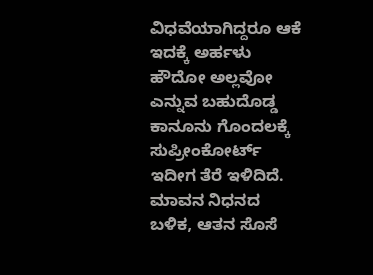ವಿಧವೆಯಾಗಿದ್ದರೂ ಆಕೆ ಇದಕ್ಕೆ ಅರ್ಹಳು ಹೌದೋ ಅಲ್ಲವೋ ಎನ್ನುವ ಬಹುದೊಡ್ಡ ಕಾನೂನು ಗೊಂದಲಕ್ಕೆ ಸುಪ್ರೀಂಕೋರ್ಟ್ ಇದೀಗ ತೆರೆ ಇಳಿದಿದೆ. ಮಾವನ ನಿಧನದ ಬಳಿಕ, ಆತನ ಸೊಸೆ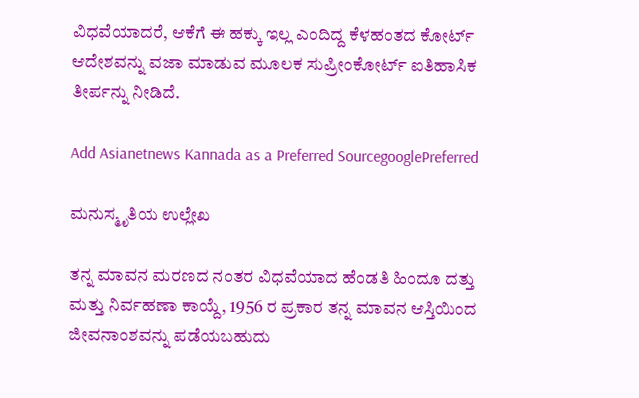ವಿಧವೆಯಾದರೆ, ಆಕೆಗೆ ಈ ಹಕ್ಕು ಇಲ್ಲ ಎಂದಿದ್ದ ಕೆಳಹಂತದ ಕೋರ್ಟ್ ಆದೇಶವನ್ನು ವಜಾ ಮಾಡುವ ಮೂಲಕ ಸುಪ್ರೀಂಕೋರ್ಟ್ ಐತಿಹಾಸಿಕ ತೀರ್ಪನ್ನು ನೀಡಿದೆ.

Add Asianetnews Kannada as a Preferred SourcegooglePreferred

ಮನುಸ್ಮೃತಿಯ ಉಲ್ಲೇಖ

ತನ್ನ ಮಾವನ ಮರಣದ ನಂತರ ವಿಧವೆಯಾದ ಹೆಂಡತಿ ಹಿಂದೂ ದತ್ತು ಮತ್ತು ನಿರ್ವಹಣಾ ಕಾಯ್ದೆ, 1956 ರ ಪ್ರಕಾರ ತನ್ನ ಮಾವನ ಆಸ್ತಿಯಿಂದ ಜೀವನಾಂಶವನ್ನು ಪಡೆಯಬಹುದು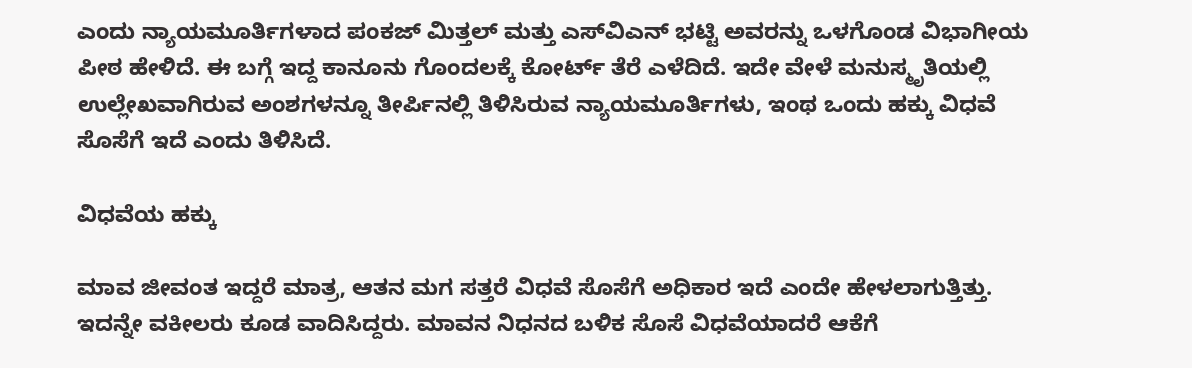ಎಂದು ನ್ಯಾಯಮೂರ್ತಿಗಳಾದ ಪಂಕಜ್ ಮಿತ್ತಲ್ ಮತ್ತು ಎಸ್‌ವಿಎನ್ ಭಟ್ಟಿ ಅವರನ್ನು ಒಳಗೊಂಡ ವಿಭಾಗೀಯ ಪೀಠ ಹೇಳಿದೆ. ಈ ಬಗ್ಗೆ ಇದ್ದ ಕಾನೂನು ಗೊಂದಲಕ್ಕೆ ಕೋರ್ಟ್ ತೆರೆ ಎಳೆದಿದೆ. ಇದೇ ವೇಳೆ ಮನುಸ್ಮೃತಿಯಲ್ಲಿ ಉಲ್ಲೇಖವಾಗಿರುವ ಅಂಶಗಳನ್ನೂ ತೀರ್ಪಿನಲ್ಲಿ ತಿಳಿಸಿರುವ ನ್ಯಾಯಮೂರ್ತಿಗಳು, ಇಂಥ ಒಂದು ಹಕ್ಕು ವಿಧವೆ ಸೊಸೆಗೆ ಇದೆ ಎಂದು ತಿಳಿಸಿದೆ.

ವಿಧವೆಯ ಹಕ್ಕು

ಮಾವ ಜೀವಂತ ಇದ್ದರೆ ಮಾತ್ರ, ಆತನ ಮಗ ಸತ್ತರೆ ವಿಧವೆ ಸೊಸೆಗೆ ಅಧಿಕಾರ ಇದೆ ಎಂದೇ ಹೇಳಲಾಗುತ್ತಿತ್ತು. ಇದನ್ನೇ ವಕೀಲರು ಕೂಡ ವಾದಿಸಿದ್ದರು. ಮಾವನ ನಿಧನದ ಬಳಿಕ ಸೊಸೆ ವಿಧವೆಯಾದರೆ ಆಕೆಗೆ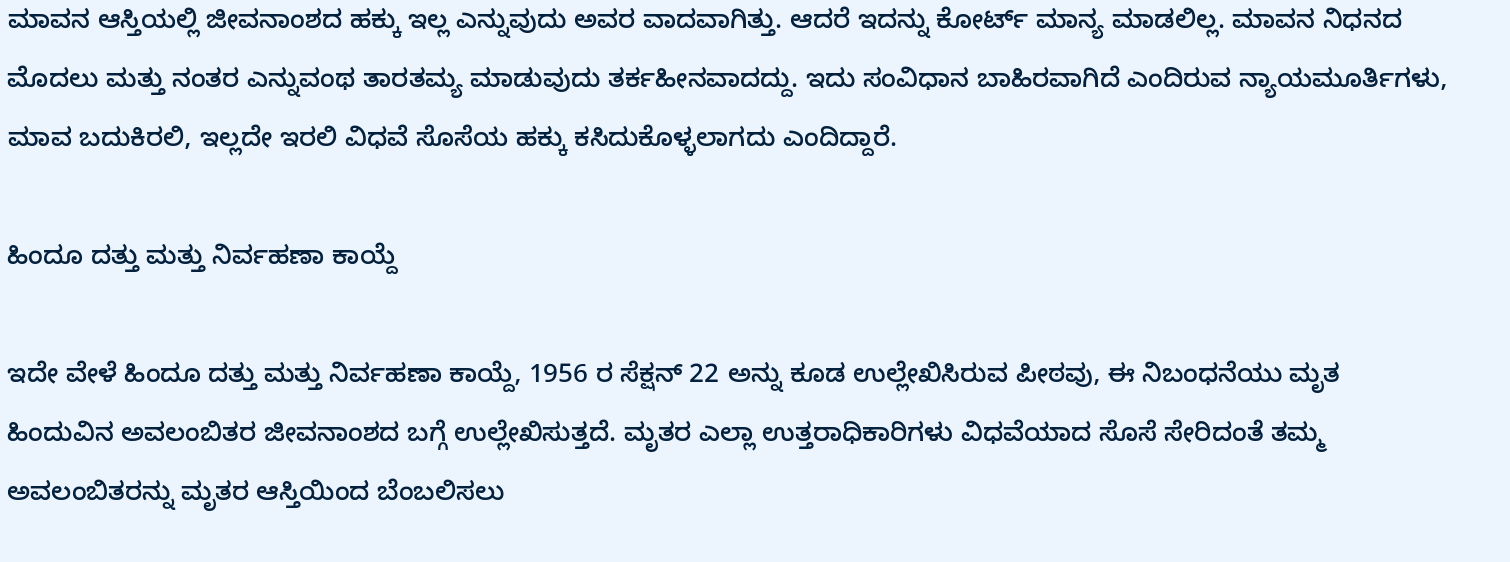ಮಾವನ ಆಸ್ತಿಯಲ್ಲಿ ಜೀವನಾಂಶದ ಹಕ್ಕು ಇಲ್ಲ ಎನ್ನುವುದು ಅವರ ವಾದವಾಗಿತ್ತು. ಆದರೆ ಇದನ್ನು ಕೋರ್ಟ್ ಮಾನ್ಯ ಮಾಡಲಿಲ್ಲ. ಮಾವನ ನಿಧನದ ಮೊದಲು ಮತ್ತು ನಂತರ ಎನ್ನುವಂಥ ತಾರತಮ್ಯ ಮಾಡುವುದು ತರ್ಕಹೀನವಾದದ್ದು. ಇದು ಸಂವಿಧಾನ ಬಾಹಿರವಾಗಿದೆ ಎಂದಿರುವ ನ್ಯಾಯಮೂರ್ತಿಗಳು, ಮಾವ ಬದುಕಿರಲಿ, ಇಲ್ಲದೇ ಇರಲಿ ವಿಧವೆ ಸೊಸೆಯ ಹಕ್ಕು ಕಸಿದುಕೊಳ್ಳಲಾಗದು ಎಂದಿದ್ದಾರೆ.

ಹಿಂದೂ ದತ್ತು ಮತ್ತು ನಿರ್ವಹಣಾ ಕಾಯ್ದೆ

ಇದೇ ವೇಳೆ ಹಿಂದೂ ದತ್ತು ಮತ್ತು ನಿರ್ವಹಣಾ ಕಾಯ್ದೆ, 1956 ರ ಸೆಕ್ಷನ್ 22 ಅನ್ನು ಕೂಡ ಉಲ್ಲೇಖಿಸಿರುವ ಪೀಠವು, ಈ ನಿಬಂಧನೆಯು ಮೃತ ಹಿಂದುವಿನ ಅವಲಂಬಿತರ ಜೀವನಾಂಶದ ಬಗ್ಗೆ ಉಲ್ಲೇಖಿಸುತ್ತದೆ. ಮೃತರ ಎಲ್ಲಾ ಉತ್ತರಾಧಿಕಾರಿಗಳು ವಿಧವೆಯಾದ ಸೊಸೆ ಸೇರಿದಂತೆ ತಮ್ಮ ಅವಲಂಬಿತರನ್ನು ಮೃತರ ಆಸ್ತಿಯಿಂದ ಬೆಂಬಲಿಸಲು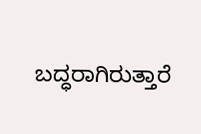ಬದ್ಧರಾಗಿರುತ್ತಾರೆ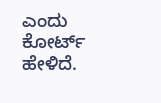ಎಂದು ಕೋರ್ಟ್ ಹೇಳಿದೆ.